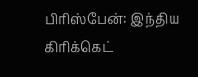பிரிஸ்பேன்: இந்திய கிரிக்கெட்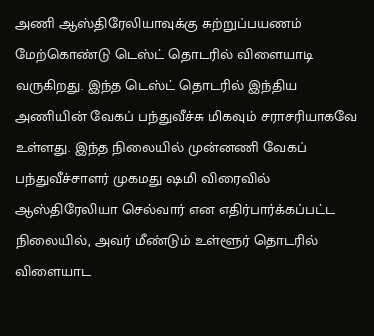அணி ஆஸ்திரேலியாவுக்கு சுற்றுப்பயணம் மேற்கொண்டு டெஸ்ட் தொடரில் விளையாடி வருகிறது. இந்த டெஸ்ட் தொடரில் இந்திய அணியின் வேகப் பந்துவீச்சு மிகவும் சராசரியாகவே உள்ளது. இந்த நிலையில் முன்னணி வேகப் பந்துவீச்சாளர் முகமது ஷமி விரைவில் ஆஸ்திரேலியா செல்வார் என எதிர்பார்க்கப்பட்ட நிலையில், அவர் மீண்டும் உள்ளூர் தொடரில் விளையாட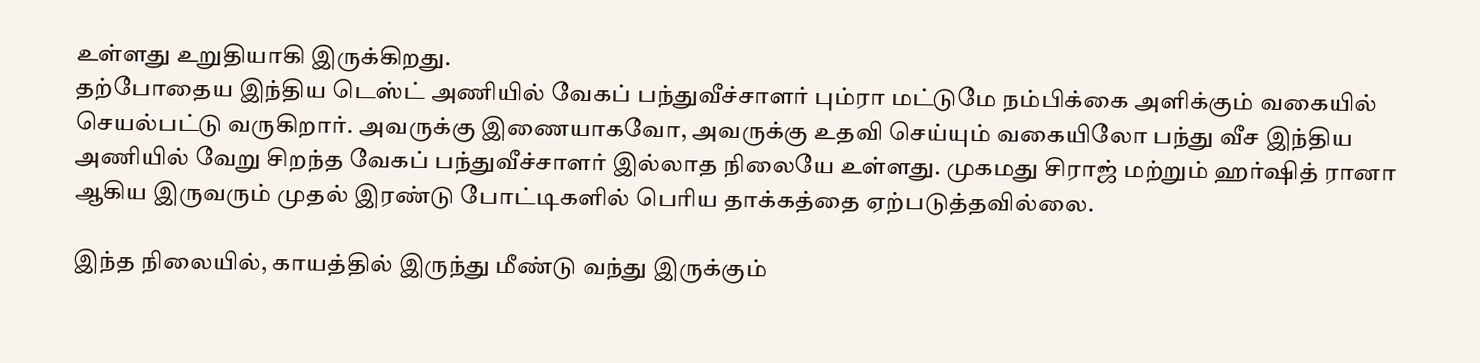உள்ளது உறுதியாகி இருக்கிறது.
தற்போதைய இந்திய டெஸ்ட் அணியில் வேகப் பந்துவீச்சாளர் பும்ரா மட்டுமே நம்பிக்கை அளிக்கும் வகையில் செயல்பட்டு வருகிறார். அவருக்கு இணையாகவோ, அவருக்கு உதவி செய்யும் வகையிலோ பந்து வீச இந்திய அணியில் வேறு சிறந்த வேகப் பந்துவீச்சாளர் இல்லாத நிலையே உள்ளது. முகமது சிராஜ் மற்றும் ஹர்ஷித் ரானா ஆகிய இருவரும் முதல் இரண்டு போட்டிகளில் பெரிய தாக்கத்தை ஏற்படுத்தவில்லை.

இந்த நிலையில், காயத்தில் இருந்து மீண்டு வந்து இருக்கும்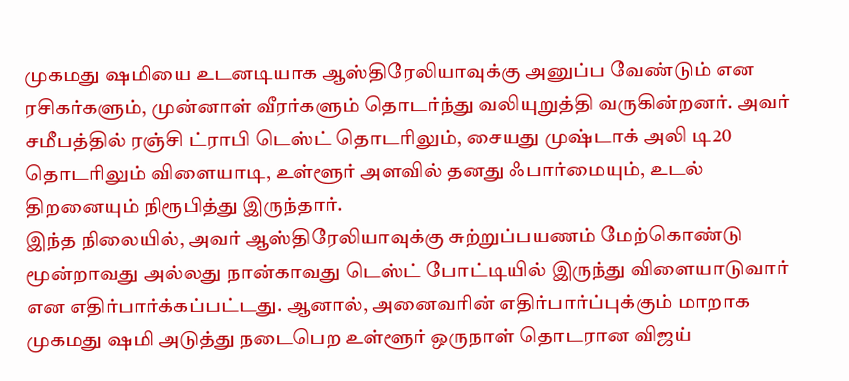முகமது ஷமியை உடனடியாக ஆஸ்திரேலியாவுக்கு அனுப்ப வேண்டும் என ரசிகர்களும், முன்னாள் வீரர்களும் தொடர்ந்து வலியுறுத்தி வருகின்றனர். அவர் சமீபத்தில் ரஞ்சி ட்ராபி டெஸ்ட் தொடரிலும், சையது முஷ்டாக் அலி டி20 தொடரிலும் விளையாடி, உள்ளூர் அளவில் தனது ஃபார்மையும், உடல் திறனையும் நிரூபித்து இருந்தார்.
இந்த நிலையில், அவர் ஆஸ்திரேலியாவுக்கு சுற்றுப்பயணம் மேற்கொண்டு மூன்றாவது அல்லது நான்காவது டெஸ்ட் போட்டியில் இருந்து விளையாடுவார் என எதிர்பார்க்கப்பட்டது. ஆனால், அனைவரின் எதிர்பார்ப்புக்கும் மாறாக முகமது ஷமி அடுத்து நடைபெற உள்ளூர் ஒருநாள் தொடரான விஜய்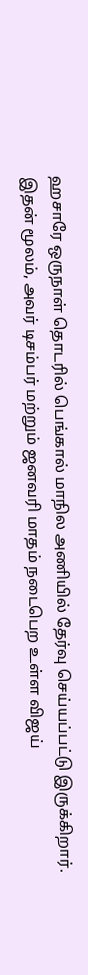ஹசாரே ஒருநாள் தொடரில் பெங்கால் மாநில அணியில் தேர்வு செய்யப்பட்டு இருக்கிறார்.
இதன் மூலம், அவர் டிசம்பர் மற்றும் ஜனவரி மாதம் நடைபெற உள்ள விஜய்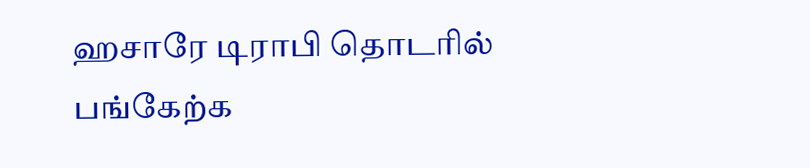ஹசாரே டிராபி தொடரில் பங்கேற்க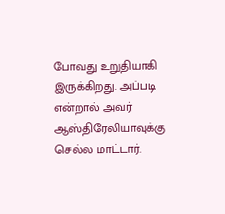போவது உறுதியாகி இருக்கிறது. அப்படி என்றால் அவர் ஆஸ்திரேலியாவுக்கு செல்ல மாட்டார்.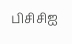பிசிசிஐ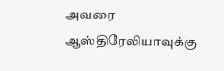அவரை ஆஸ்திரேலியாவுக்கு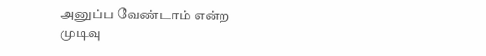அனுப்ப வேண்டாம் என்ற முடிவு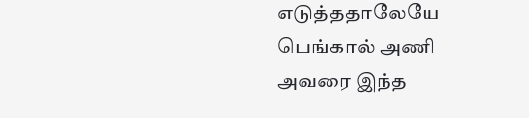எடுத்ததாலேயே பெங்கால் அணி அவரை இந்த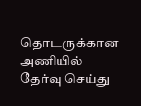தொடருக்கான அணியில் தேர்வு செய்து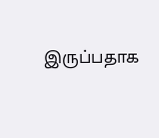இருப்பதாக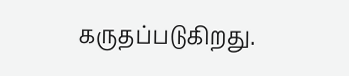கருதப்படுகிறது.